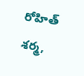రోహిత్ శర్మ,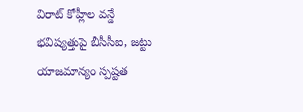విరాట్ కోహ్లీల వన్డే భవిష్యత్తుపై బీసీసీఐ, జట్టు యాజమాన్యం స్పష్టత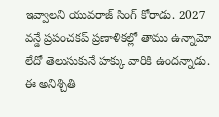ఇవ్వాలని యువరాజ్ సింగ్ కోరాడు. 2027 వన్డే ప్రపంచకప్ ప్రణాళికల్లో తాము ఉన్నామో లేదో తెలుసుకునే హక్కు వారికి ఉందన్నాడు. ఈ అనిశ్చితి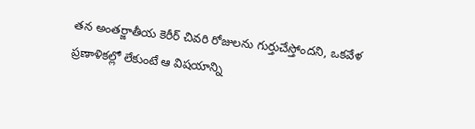తన అంతర్జాతీయ కెరీర్ చివరి రోజులను గుర్తుచేస్తోందని, ఒకవేళ ప్రణాళికల్లో లేకుంటే ఆ విషయాన్ని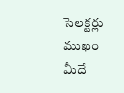సెలక్టర్లు ముఖం మీదే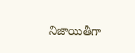నిజాయితీగా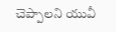చెప్పాలని యువీ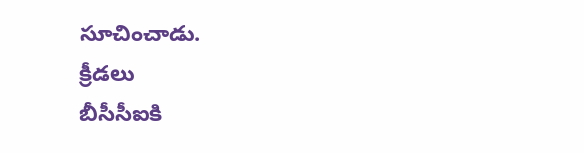సూచించాడు.
క్రీడలు
బీసీసీఐకి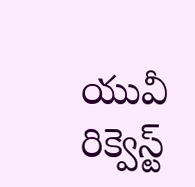యువీ రిక్వెస్ట్